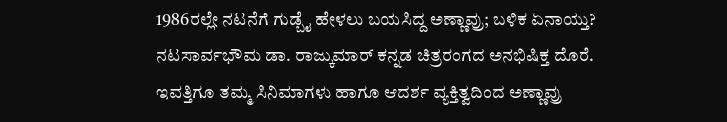1986ರಲ್ಲೇ ನಟನೆಗೆ ಗುಡ್ಬೈ ಹೇಳಲು ಬಯಸಿದ್ದ ಅಣ್ಣಾವ್ರು; ಬಳಿಕ ಏನಾಯ್ತು?
ನಟಸಾರ್ವಭೌಮ ಡಾ. ರಾಜ್ಕುಮಾರ್ ಕನ್ನಡ ಚಿತ್ರರಂಗದ ಅನಭಿಷಿಕ್ತ ದೊರೆ. ಇವತ್ತಿಗೂ ತಮ್ಮ ಸಿನಿಮಾಗಳು ಹಾಗೂ ಆದರ್ಶ ವ್ಯಕ್ತಿತ್ವದಿಂದ ಅಣ್ಣಾವ್ರು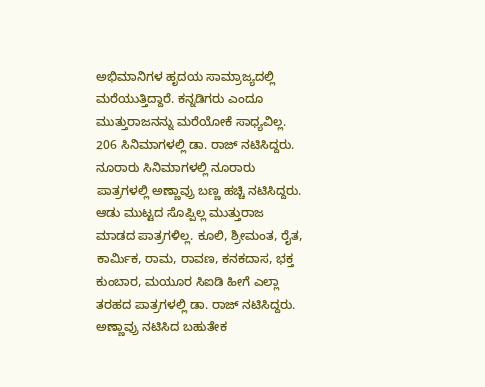ಅಭಿಮಾನಿಗಳ ಹೃದಯ ಸಾಮ್ರಾಜ್ಯದಲ್ಲಿ ಮರೆಯುತ್ತಿದ್ದಾರೆ. ಕನ್ನಡಿಗರು ಎಂದೂ ಮುತ್ತುರಾಜನನ್ನು ಮರೆಯೋಕೆ ಸಾಧ್ಯವಿಲ್ಲ. 206 ಸಿನಿಮಾಗಳಲ್ಲಿ ಡಾ. ರಾಜ್ ನಟಿಸಿದ್ದರು.
ನೂರಾರು ಸಿನಿಮಾಗಳಲ್ಲಿ ನೂರಾರು ಪಾತ್ರಗಳಲ್ಲಿ ಅಣ್ಣಾವ್ರು ಬಣ್ಣ ಹಚ್ಚಿ ನಟಿಸಿದ್ದರು. ಆಡು ಮುಟ್ಟದ ಸೊಪ್ಪಿಲ್ಲ ಮುತ್ತುರಾಜ ಮಾಡದ ಪಾತ್ರಗಳಿಲ್ಲ. ಕೂಲಿ, ಶ್ರೀಮಂತ, ರೈತ, ಕಾರ್ಮಿಕ, ರಾಮ, ರಾವಣ, ಕನಕದಾಸ, ಭಕ್ತ ಕುಂಬಾರ, ಮಯೂರ ಸಿಐಡಿ ಹೀಗೆ ಎಲ್ಲಾ ತರಹದ ಪಾತ್ರಗಳಲ್ಲಿ ಡಾ. ರಾಜ್ ನಟಿಸಿದ್ದರು. ಅಣ್ಣಾವ್ರು ನಟಿಸಿದ ಬಹುತೇಕ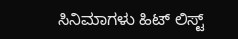ಸಿನಿಮಾಗಳು ಹಿಟ್ ಲಿಸ್ಟ್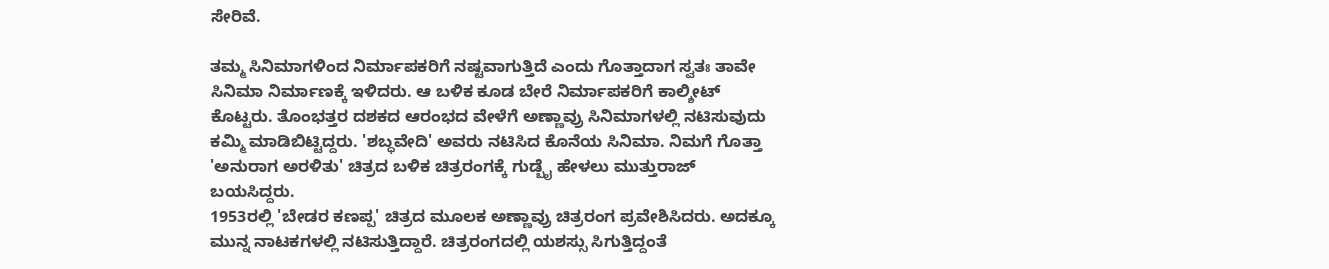ಸೇರಿವೆ.

ತಮ್ಮ ಸಿನಿಮಾಗಳಿಂದ ನಿರ್ಮಾಪಕರಿಗೆ ನಷ್ಟವಾಗುತ್ತಿದೆ ಎಂದು ಗೊತ್ತಾದಾಗ ಸ್ವತಃ ತಾವೇ ಸಿನಿಮಾ ನಿರ್ಮಾಣಕ್ಕೆ ಇಳಿದರು. ಆ ಬಳಿಕ ಕೂಡ ಬೇರೆ ನಿರ್ಮಾಪಕರಿಗೆ ಕಾಲ್ಶೀಟ್ ಕೊಟ್ಟರು. ತೊಂಭತ್ತರ ದಶಕದ ಆರಂಭದ ವೇಳೆಗೆ ಅಣ್ಣಾವ್ರು ಸಿನಿಮಾಗಳಲ್ಲಿ ನಟಿಸುವುದು ಕಮ್ಮಿ ಮಾಡಿಬಿಟ್ಟಿದ್ದರು. 'ಶಬ್ಧವೇದಿ' ಅವರು ನಟಿಸಿದ ಕೊನೆಯ ಸಿನಿಮಾ. ನಿಮಗೆ ಗೊತ್ತಾ 'ಅನುರಾಗ ಅರಳಿತು' ಚಿತ್ರದ ಬಳಿಕ ಚಿತ್ರರಂಗಕ್ಕೆ ಗುಡ್ಬೈ ಹೇಳಲು ಮುತ್ತುರಾಜ್ ಬಯಸಿದ್ದರು.
1953ರಲ್ಲಿ 'ಬೇಡರ ಕಣಪ್ಪ' ಚಿತ್ರದ ಮೂಲಕ ಅಣ್ಣಾವ್ರು ಚಿತ್ರರಂಗ ಪ್ರವೇಶಿಸಿದರು. ಅದಕ್ಕೂ ಮುನ್ನ ನಾಟಕಗಳಲ್ಲಿ ನಟಿಸುತ್ತಿದ್ದಾರೆ. ಚಿತ್ರರಂಗದಲ್ಲಿ ಯಶಸ್ಸು ಸಿಗುತ್ತಿದ್ದಂತೆ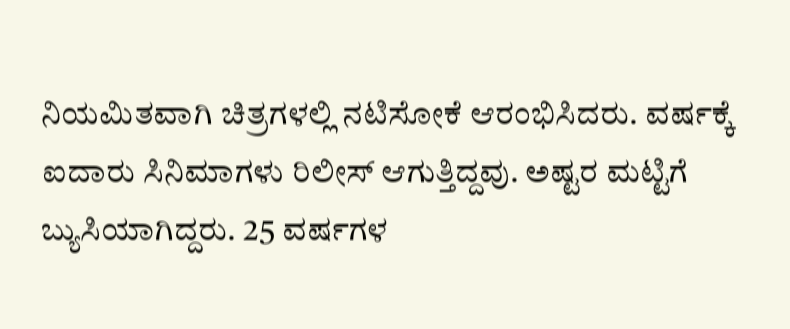ನಿಯಮಿತವಾಗಿ ಚಿತ್ರಗಳಲ್ಲಿ ನಟಿಸೋಕೆ ಆರಂಭಿಸಿದರು. ವರ್ಷಕ್ಕೆ ಐದಾರು ಸಿನಿಮಾಗಳು ರಿಲೀಸ್ ಆಗುತ್ತಿದ್ದವು. ಅಷ್ಟರ ಮಟ್ಟಿಗೆ ಬ್ಯುಸಿಯಾಗಿದ್ದರು. 25 ವರ್ಷಗಳ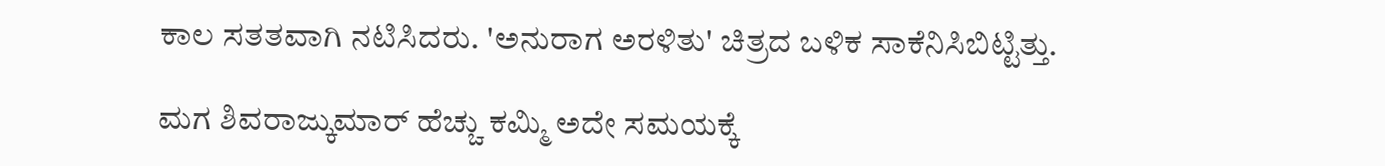ಕಾಲ ಸತತವಾಗಿ ನಟಿಸಿದರು. 'ಅನುರಾಗ ಅರಳಿತು' ಚಿತ್ರದ ಬಳಿಕ ಸಾಕೆನಿಸಿಬಿಟ್ಟಿತ್ತು.

ಮಗ ಶಿವರಾಜ್ಕುಮಾರ್ ಹೆಚ್ಚು ಕಮ್ಮಿ ಅದೇ ಸಮಯಕ್ಕೆ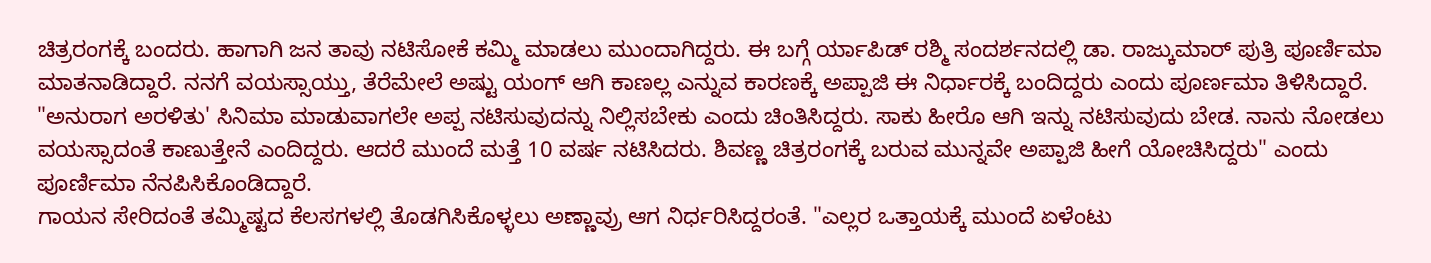ಚಿತ್ರರಂಗಕ್ಕೆ ಬಂದರು. ಹಾಗಾಗಿ ಜನ ತಾವು ನಟಿಸೋಕೆ ಕಮ್ಮಿ ಮಾಡಲು ಮುಂದಾಗಿದ್ದರು. ಈ ಬಗ್ಗೆ ರ್ಯಾಪಿಡ್ ರಶ್ಮಿ ಸಂದರ್ಶನದಲ್ಲಿ ಡಾ. ರಾಜ್ಕುಮಾರ್ ಪುತ್ರಿ ಪೂರ್ಣಿಮಾ ಮಾತನಾಡಿದ್ದಾರೆ. ನನಗೆ ವಯಸ್ಸಾಯ್ತು, ತೆರೆಮೇಲೆ ಅಷ್ಟು ಯಂಗ್ ಆಗಿ ಕಾಣಲ್ಲ ಎನ್ನುವ ಕಾರಣಕ್ಕೆ ಅಪ್ಪಾಜಿ ಈ ನಿರ್ಧಾರಕ್ಕೆ ಬಂದಿದ್ದರು ಎಂದು ಪೂರ್ಣಮಾ ತಿಳಿಸಿದ್ದಾರೆ.
"ಅನುರಾಗ ಅರಳಿತು' ಸಿನಿಮಾ ಮಾಡುವಾಗಲೇ ಅಪ್ಪ ನಟಿಸುವುದನ್ನು ನಿಲ್ಲಿಸಬೇಕು ಎಂದು ಚಿಂತಿಸಿದ್ದರು. ಸಾಕು ಹೀರೊ ಆಗಿ ಇನ್ನು ನಟಿಸುವುದು ಬೇಡ. ನಾನು ನೋಡಲು ವಯಸ್ಸಾದಂತೆ ಕಾಣುತ್ತೇನೆ ಎಂದಿದ್ದರು. ಆದರೆ ಮುಂದೆ ಮತ್ತೆ 10 ವರ್ಷ ನಟಿಸಿದರು. ಶಿವಣ್ಣ ಚಿತ್ರರಂಗಕ್ಕೆ ಬರುವ ಮುನ್ನವೇ ಅಪ್ಪಾಜಿ ಹೀಗೆ ಯೋಚಿಸಿದ್ದರು" ಎಂದು ಪೂರ್ಣಿಮಾ ನೆನಪಿಸಿಕೊಂಡಿದ್ದಾರೆ.
ಗಾಯನ ಸೇರಿದಂತೆ ತಮ್ಮಿಷ್ಟದ ಕೆಲಸಗಳಲ್ಲಿ ತೊಡಗಿಸಿಕೊಳ್ಳಲು ಅಣ್ಣಾವ್ರು ಆಗ ನಿರ್ಧರಿಸಿದ್ದರಂತೆ. "ಎಲ್ಲರ ಒತ್ತಾಯಕ್ಕೆ ಮುಂದೆ ಏಳೆಂಟು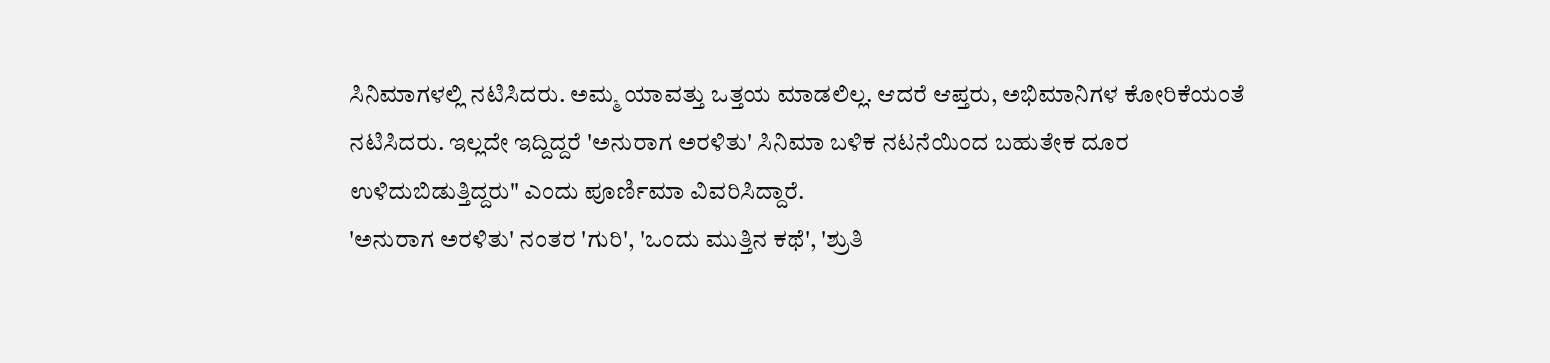ಸಿನಿಮಾಗಳಲ್ಲಿ ನಟಿಸಿದರು. ಅಮ್ಮ ಯಾವತ್ತು ಒತ್ತಯ ಮಾಡಲಿಲ್ಲ. ಆದರೆ ಆಪ್ತರು, ಅಭಿಮಾನಿಗಳ ಕೋರಿಕೆಯಂತೆ ನಟಿಸಿದರು. ಇಲ್ಲದೇ ಇದ್ದಿದ್ದರೆ 'ಅನುರಾಗ ಅರಳಿತು' ಸಿನಿಮಾ ಬಳಿಕ ನಟನೆಯಿಂದ ಬಹುತೇಕ ದೂರ ಉಳಿದುಬಿಡುತ್ತಿದ್ದರು" ಎಂದು ಪೂರ್ಣಿಮಾ ವಿವರಿಸಿದ್ದಾರೆ.
'ಅನುರಾಗ ಅರಳಿತು' ನಂತರ 'ಗುರಿ', 'ಒಂದು ಮುತ್ತಿನ ಕಥೆ', 'ಶ್ರುತಿ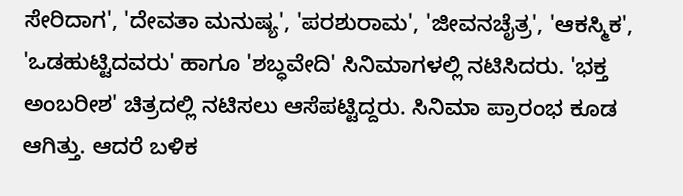ಸೇರಿದಾಗ', 'ದೇವತಾ ಮನುಷ್ಯ', 'ಪರಶುರಾಮ', 'ಜೀವನಚೈತ್ರ', 'ಆಕಸ್ಮಿಕ', 'ಒಡಹುಟ್ಟಿದವರು' ಹಾಗೂ 'ಶಬ್ಧವೇದಿ' ಸಿನಿಮಾಗಳಲ್ಲಿ ನಟಿಸಿದರು. 'ಭಕ್ತ ಅಂಬರೀಶ' ಚಿತ್ರದಲ್ಲಿ ನಟಿಸಲು ಆಸೆಪಟ್ಟಿದ್ದರು. ಸಿನಿಮಾ ಪ್ರಾರಂಭ ಕೂಡ ಆಗಿತ್ತು. ಆದರೆ ಬಳಿಕ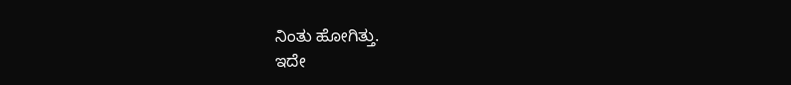ನಿಂತು ಹೋಗಿತ್ತು.
ಇದೇ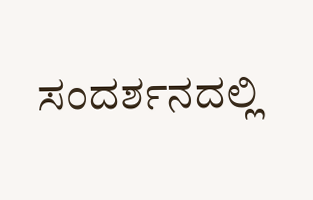ಸಂದರ್ಶನದಲ್ಲಿ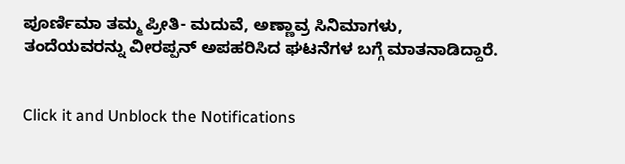ಪೂರ್ಣಿಮಾ ತಮ್ಮ ಪ್ರೀತಿ- ಮದುವೆ, ಅಣ್ಣಾವ್ರ ಸಿನಿಮಾಗಳು, ತಂದೆಯವರನ್ನು ವೀರಪ್ಪನ್ ಅಪಹರಿಸಿದ ಘಟನೆಗಳ ಬಗ್ಗೆ ಮಾತನಾಡಿದ್ದಾರೆ.


Click it and Unblock the Notifications